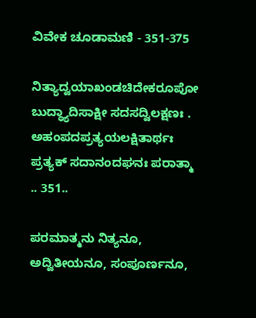ವಿವೇಕ ಚೂಡಾಮಣಿ - 351-375

ನಿತ್ಯಾದ್ವಯಾಖಂಡಚಿದೇಕರೂಪೋ
ಬುದ್ಧ್ಯಾದಿಸಾಕ್ಷೀ ಸದಸದ್ವಿಲಕ್ಷಣಃ .
ಅಹಂಪದಪ್ರತ್ಯಯಲಕ್ಷಿತಾರ್ಥಃ
ಪ್ರತ್ಯಕ್ ಸದಾನಂದಘನಃ ಪರಾತ್ಮಾ .. 351..

ಪರಮಾತ್ಮನು ನಿತ್ಯನೂ, ಅದ್ವಿತೀಯನೂ, ಸಂಪೂರ್ಣನೂ,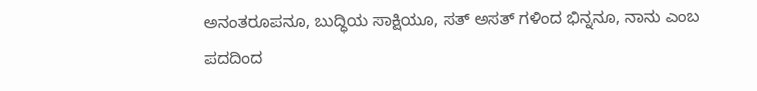ಅನಂತರೂಪನೂ, ಬುದ್ಧಿಯ ಸಾಕ್ಷಿಯೂ, ಸತ್ ಅಸತ್ ಗಳಿಂದ ಭಿನ್ನನೂ, ನಾನು ಎಂಬ ಪದದಿಂದ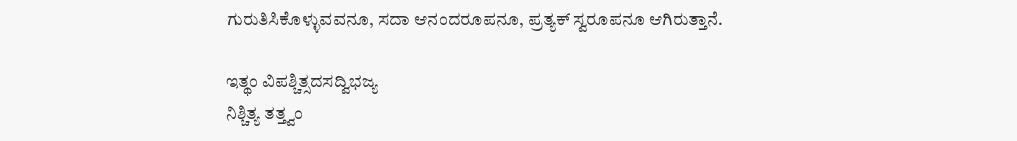ಗುರುತಿಸಿಕೊಳ್ಳುವವನೂ, ಸದಾ ಆನಂದರೂಪನೂ, ಪ್ರತ್ಯಕ್ ಸ್ವರೂಪನೂ ಆಗಿರುತ್ತಾನೆ.

ಇತ್ಥಂ ವಿಪಶ್ಚಿತ್ಸದಸದ್ವಿಭಜ್ಯ
ನಿಶ್ಚಿತ್ಯ ತತ್ತ್ವಂ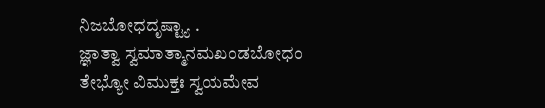ನಿಜಬೋಧದೃಷ್ಟ್ಯಾ .
ಜ್ಞಾತ್ವಾ ಸ್ವಮಾತ್ಮಾನಮಖಂಡಬೋಧಂ
ತೇಭ್ಯೋ ವಿಮುಕ್ತಃ ಸ್ವಯಮೇವ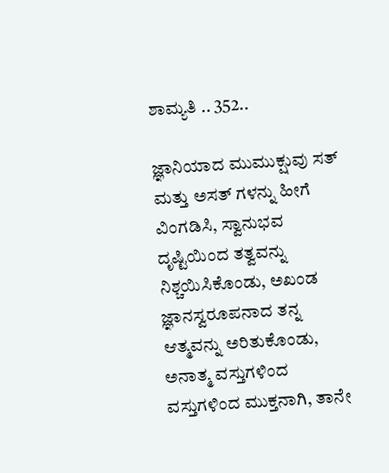ಶಾಮ್ಯತಿ .. 352..

ಜ್ಞಾನಿಯಾದ ಮುಮುಕ್ಷುವು ಸತ್ ಮತ್ತು ಅಸತ್ ಗಳನ್ನು ಹೀಗೆ ವಿಂಗಡಿಸಿ, ಸ್ವಾನುಭವ ದೃಷ್ಟಿಯಿಂದ ತತ್ವವನ್ನು ನಿಶ್ಚಯಿಸಿಕೊಂಡು, ಅಖಂಡ ಜ್ಞಾನಸ್ವರೂಪನಾದ ತನ್ನ ಆತ್ಮವನ್ನು ಅರಿತುಕೊಂಡು, ಅನಾತ್ಮ ವಸ್ತುಗಳಿಂದ ವಸ್ತುಗಳಿಂದ ಮುಕ್ತನಾಗಿ, ತಾನೇ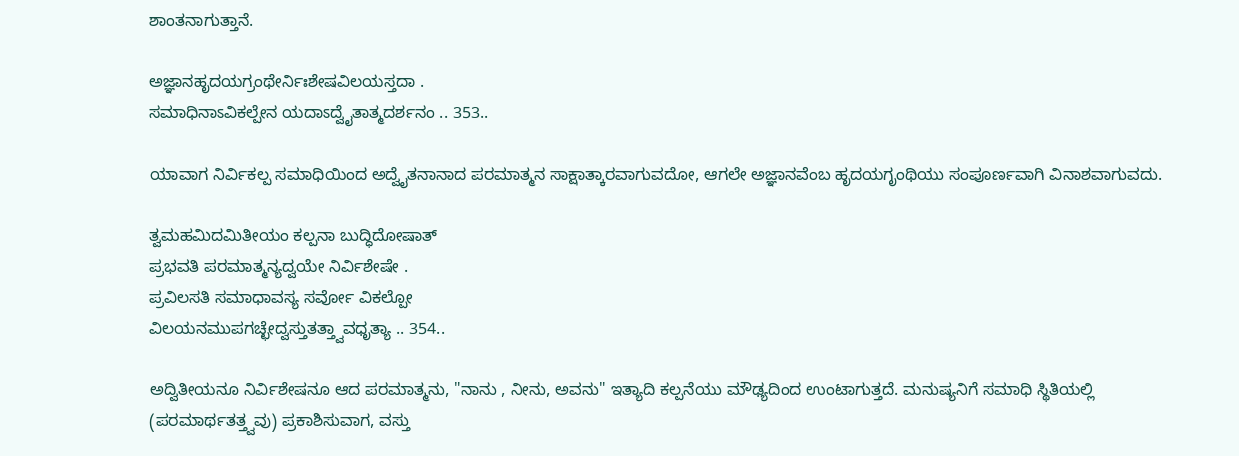ಶಾಂತನಾಗುತ್ತಾನೆ.

ಅಜ್ಞಾನಹೃದಯಗ್ರಂಥೇರ್ನಿಃಶೇಷವಿಲಯಸ್ತದಾ .
ಸಮಾಧಿನಾಽವಿಕಲ್ಪೇನ ಯದಾಽದ್ವೈತಾತ್ಮದರ್ಶನಂ .. 353..

ಯಾವಾಗ ನಿರ್ವಿಕಲ್ಪ ಸಮಾಧಿಯಿಂದ ಅದ್ವೈತನಾನಾದ ಪರಮಾತ್ಮನ ಸಾಕ್ಷಾತ್ಕಾರವಾಗುವದೋ, ಆಗಲೇ ಅಜ್ಞಾನವೆಂಬ ಹೃದಯಗೃಂಥಿಯು ಸಂಪೂರ್ಣವಾಗಿ ವಿನಾಶವಾಗುವದು.

ತ್ವಮಹಮಿದಮಿತೀಯಂ ಕಲ್ಪನಾ ಬುದ್ಧಿದೋಷಾತ್
ಪ್ರಭವತಿ ಪರಮಾತ್ಮನ್ಯದ್ವಯೇ ನಿರ್ವಿಶೇಷೇ .
ಪ್ರವಿಲಸತಿ ಸಮಾಧಾವಸ್ಯ ಸರ್ವೋ ವಿಕಲ್ಪೋ
ವಿಲಯನಮುಪಗಚ್ಛೇದ್ವಸ್ತುತತ್ತ್ವಾವಧೃತ್ಯಾ .. 354..

ಅದ್ವಿತೀಯನೂ ನಿರ್ವಿಶೇಷನೂ ಆದ ಪರಮಾತ್ಮನು, "ನಾನು , ನೀನು, ಅವನು" ಇತ್ಯಾದಿ ಕಲ್ಪನೆಯು ಮೌಢ್ಯದಿಂದ ಉಂಟಾಗುತ್ತದೆ. ಮನುಷ್ಯನಿಗೆ ಸಮಾಧಿ ಸ್ಥಿತಿಯಲ್ಲಿ (ಪರಮಾರ್ಥತತ್ತ್ವವು) ಪ್ರಕಾಶಿಸುವಾಗ, ವಸ್ತು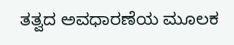ತತ್ವದ ಅವಧಾರಣೆಯ ಮೂಲಕ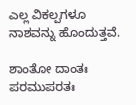ಎಲ್ಲ ವಿಕಲ್ಪಗಳೂ ನಾಶವನ್ನು ಹೊಂದುತ್ತವೆ.

ಶಾಂತೋ ದಾಂತಃ ಪರಮುಪರತಃ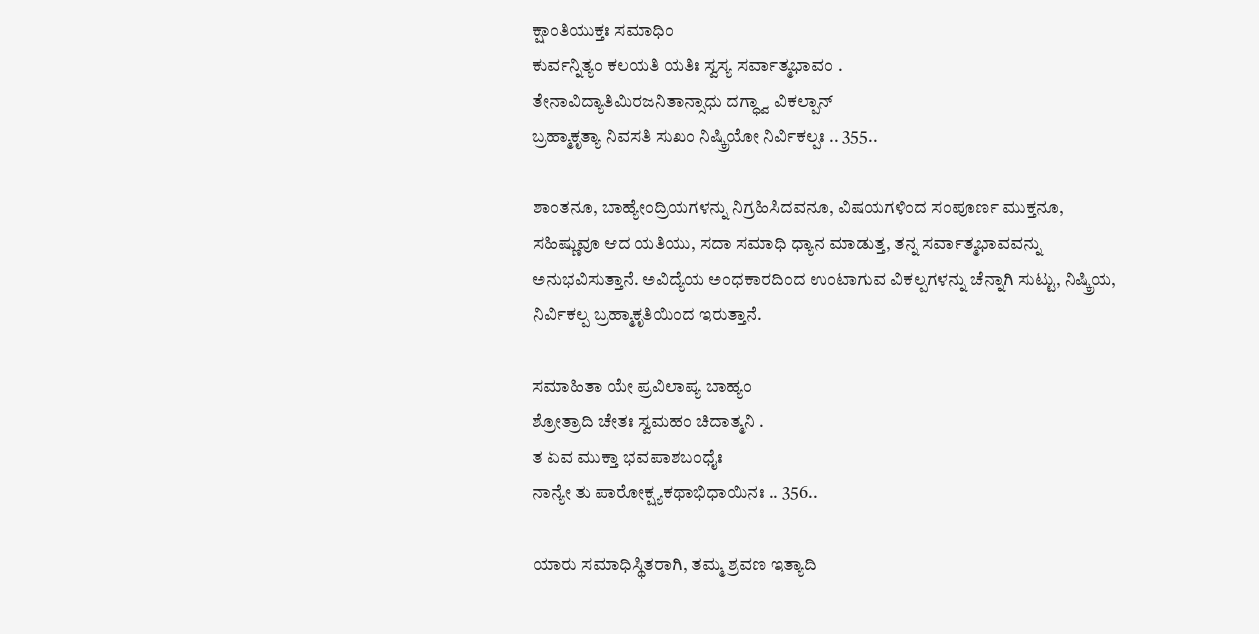ಕ್ಷಾಂತಿಯುಕ್ತಃ ಸಮಾಧಿಂ
ಕುರ್ವನ್ನಿತ್ಯಂ ಕಲಯತಿ ಯತಿಃ ಸ್ವಸ್ಯ ಸರ್ವಾತ್ಮಭಾವಂ .
ತೇನಾವಿದ್ಯಾತಿಮಿರಜನಿತಾನ್ಸಾಧು ದಗ್ಧ್ವಾ ವಿಕಲ್ಪಾನ್
ಬ್ರಹ್ಮಾಕೃತ್ಯಾ ನಿವಸತಿ ಸುಖಂ ನಿಷ್ಕ್ರಿಯೋ ನಿರ್ವಿಕಲ್ಪಃ .. 355..

ಶಾಂತನೂ, ಬಾಹ್ಯೇಂದ್ರಿಯಗಳನ್ನು ನಿಗ್ರಹಿಸಿದವನೂ, ವಿಷಯಗಳಿಂದ ಸಂಪೂರ್ಣ ಮುಕ್ತನೂ, ಸಹಿಷ್ಣುವೂ ಆದ ಯತಿಯು, ಸದಾ ಸಮಾಧಿ ಧ್ಯಾನ ಮಾಡುತ್ತ, ತನ್ನ ಸರ್ವಾತ್ಮಭಾವವನ್ನು ಅನುಭವಿಸುತ್ತಾನೆ. ಅವಿದ್ಯೆಯ ಅಂಧಕಾರದಿಂದ ಉಂಟಾಗುವ ವಿಕಲ್ಪಗಳನ್ನು ಚೆನ್ನಾಗಿ ಸುಟ್ಟು, ನಿಷ್ಕ್ರಿಯ, ನಿರ್ವಿಕಲ್ಪ ಬ್ರಹ್ಮಾಕೃತಿಯಿಂದ ಇರುತ್ತಾನೆ.

ಸಮಾಹಿತಾ ಯೇ ಪ್ರವಿಲಾಪ್ಯ ಬಾಹ್ಯಂ
ಶ್ರೋತ್ರಾದಿ ಚೇತಃ ಸ್ವಮಹಂ ಚಿದಾತ್ಮನಿ .
ತ ಏವ ಮುಕ್ತಾ ಭವಪಾಶಬಂಧೈಃ
ನಾನ್ಯೇ ತು ಪಾರೋಕ್ಷ್ಯಕಥಾಭಿಧಾಯಿನಃ .. 356..

ಯಾರು ಸಮಾಧಿಸ್ಥಿತರಾಗಿ, ತಮ್ಮ ಶ್ರವಣ ಇತ್ಯಾದಿ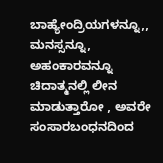ಬಾಹ್ಯೇಂದ್ರಿಯಗಳನ್ನೂ,, ಮನಸ್ಸನ್ನೂ, ಅಹಂಕಾರವನ್ನೂ ಚಿದಾತ್ಮನಲ್ಲಿ ಲೀನ ಮಾಡುತ್ತಾರೋ , ಅವರೇ ಸಂಸಾರಬಂಧನದಿಂದ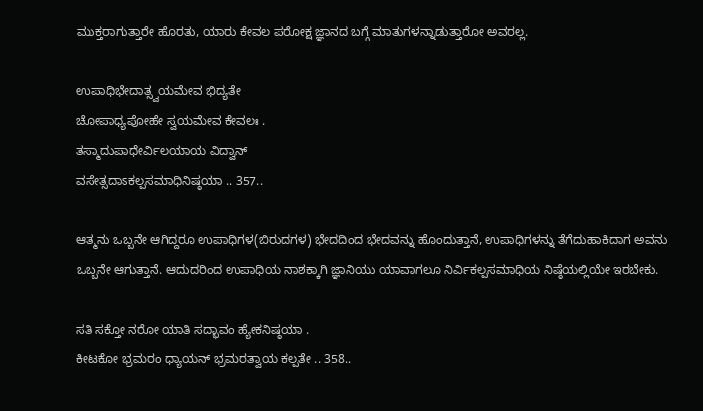ಮುಕ್ತರಾಗುತ್ತಾರೇ ಹೊರತು, ಯಾರು ಕೇವಲ ಪರೋಕ್ಷ ಜ್ಞಾನದ ಬಗ್ಗೆ ಮಾತುಗಳನ್ನಾಡುತ್ತಾರೋ ಅವರಲ್ಲ.

ಉಪಾಧಿಭೇದಾತ್ಸ್ವಯಮೇವ ಭಿದ್ಯತೇ
ಚೋಪಾಧ್ಯಪೋಹೇ ಸ್ವಯಮೇವ ಕೇವಲಃ .
ತಸ್ಮಾದುಪಾಧೇರ್ವಿಲಯಾಯ ವಿದ್ವಾನ್
ವಸೇತ್ಸದಾಽಕಲ್ಪಸಮಾಧಿನಿಷ್ಠಯಾ .. 357..

ಆತ್ಮನು ಒಬ್ಬನೇ ಆಗಿದ್ದರೂ ಉಪಾಧಿಗಳ(ಬಿರುದಗಳ) ಭೇದದಿಂದ ಭೇದವನ್ನು ಹೊಂದುತ್ತಾನೆ, ಉಪಾಧಿಗಳನ್ನು ತೆಗೆದುಹಾಕಿದಾಗ ಅವನು ಒಬ್ಬನೇ ಆಗುತ್ತಾನೆ. ಆದುದರಿಂದ ಉಪಾಧಿಯ ನಾಶಕ್ಕಾಗಿ ಜ್ಞಾನಿಯು ಯಾವಾಗಲೂ ನಿರ್ವಿಕಲ್ಪಸಮಾಧಿಯ ನಿಷ್ಠೆಯಲ್ಲಿಯೇ ಇರಬೇಕು.

ಸತಿ ಸಕ್ತೋ ನರೋ ಯಾತಿ ಸದ್ಭಾವಂ ಹ್ಯೇಕನಿಷ್ಠಯಾ .
ಕೀಟಕೋ ಭ್ರಮರಂ ಧ್ಯಾಯನ್ ಭ್ರಮರತ್ವಾಯ ಕಲ್ಪತೇ .. 358..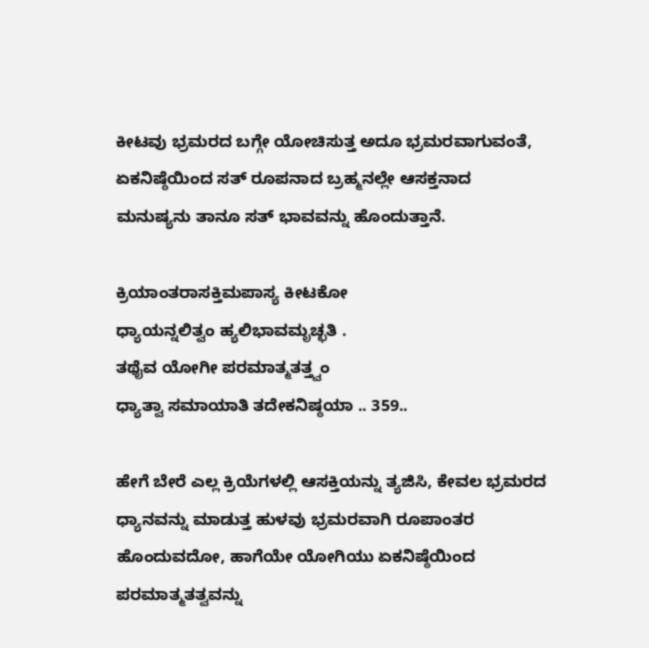ಕೀಟವು ಭ್ರಮರದ ಬಗ್ಗೇ ಯೋಚಿಸುತ್ತ ಅದೂ ಭ್ರಮರವಾಗುವಂತೆ, ಏಕನಿಷ್ಠೆಯಿಂದ ಸತ್ ರೂಪನಾದ ಬ್ರಹ್ಮನಲ್ಲೇ ಆಸಕ್ತನಾದ ಮನುಷ್ಯನು ತಾನೂ ಸತ್ ಭಾವವನ್ನು ಹೊಂದುತ್ತಾನೆ.

ಕ್ರಿಯಾಂತರಾಸಕ್ತಿಮಪಾಸ್ಯ ಕೀಟಕೋ
ಧ್ಯಾಯನ್ನಲಿತ್ವಂ ಹ್ಯಲಿಭಾವಮೃಚ್ಛತಿ .
ತಥೈವ ಯೋಗೀ ಪರಮಾತ್ಮತತ್ತ್ವಂ
ಧ್ಯಾತ್ವಾ ಸಮಾಯಾತಿ ತದೇಕನಿಷ್ಠಯಾ .. 359..

ಹೇಗೆ ಬೇರೆ ಎಲ್ಲ ಕ್ರಿಯೆಗಳಲ್ಲಿ ಆಸಕ್ತಿಯನ್ನು ತ್ಯಜಿಸಿ, ಕೇವಲ ಭ್ರಮರದ ಧ್ಯಾನವನ್ನು ಮಾಡುತ್ತ ಹುಳವು ಭ್ರಮರವಾಗಿ ರೂಪಾಂತರ ಹೊಂದುವದೋ, ಹಾಗೆಯೇ ಯೋಗಿಯು ಏಕನಿಷ್ಠೆಯಿಂದ ಪರಮಾತ್ಮತತ್ವವನ್ನು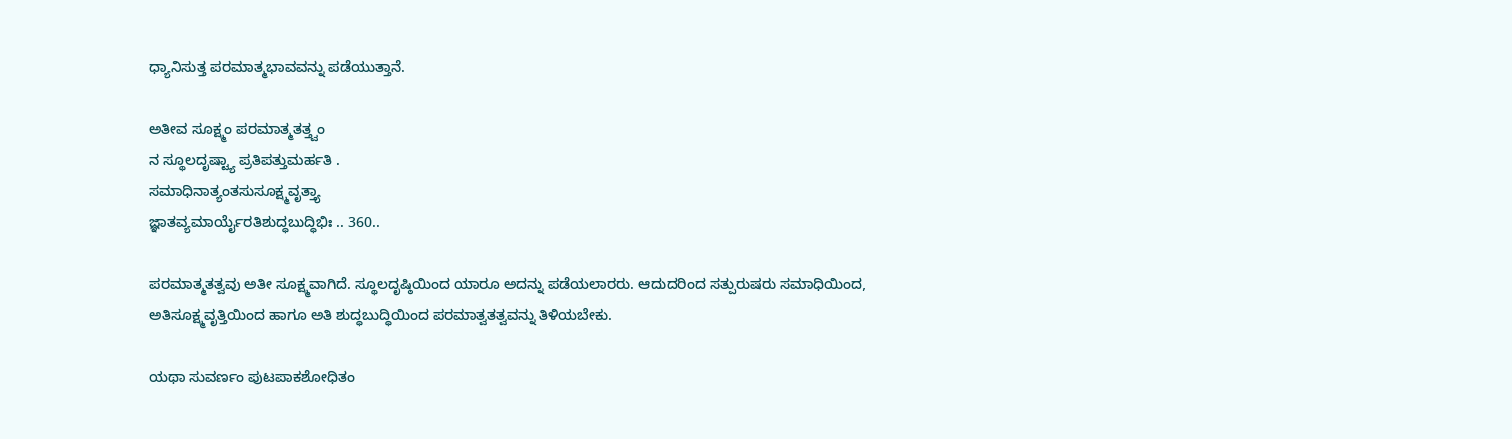ಧ್ಯಾನಿಸುತ್ತ ಪರಮಾತ್ಮಭಾವವನ್ನು ಪಡೆಯುತ್ತಾನೆ.

ಅತೀವ ಸೂಕ್ಷ್ಮಂ ಪರಮಾತ್ಮತತ್ತ್ವಂ
ನ ಸ್ಥೂಲದೃಷ್ಟ್ಯಾ ಪ್ರತಿಪತ್ತುಮರ್ಹತಿ .
ಸಮಾಧಿನಾತ್ಯಂತಸುಸೂಕ್ಷ್ಮವೃತ್ತ್ಯಾ
ಜ್ಞಾತವ್ಯಮಾರ್ಯೈರತಿಶುದ್ಧಬುದ್ಧಿಭಿಃ .. 360..

ಪರಮಾತ್ಮತತ್ವವು ಅತೀ ಸೂಕ್ಷ್ಮವಾಗಿದೆ. ಸ್ಥೂಲದೃಷ್ಠಿಯಿಂದ ಯಾರೂ ಅದನ್ನು ಪಡೆಯಲಾರರು. ಆದುದರಿಂದ ಸತ್ಪುರುಷರು ಸಮಾಧಿಯಿಂದ, ಅತಿಸೂಕ್ಷ್ಮವೃತ್ತಿಯಿಂದ ಹಾಗೂ ಅತಿ ಶುದ್ಧಬುದ್ಧಿಯಿಂದ ಪರಮಾತ್ವತತ್ವವನ್ನು ತಿಳಿಯಬೇಕು.

ಯಥಾ ಸುವರ್ಣಂ ಪುಟಪಾಕಶೋಧಿತಂ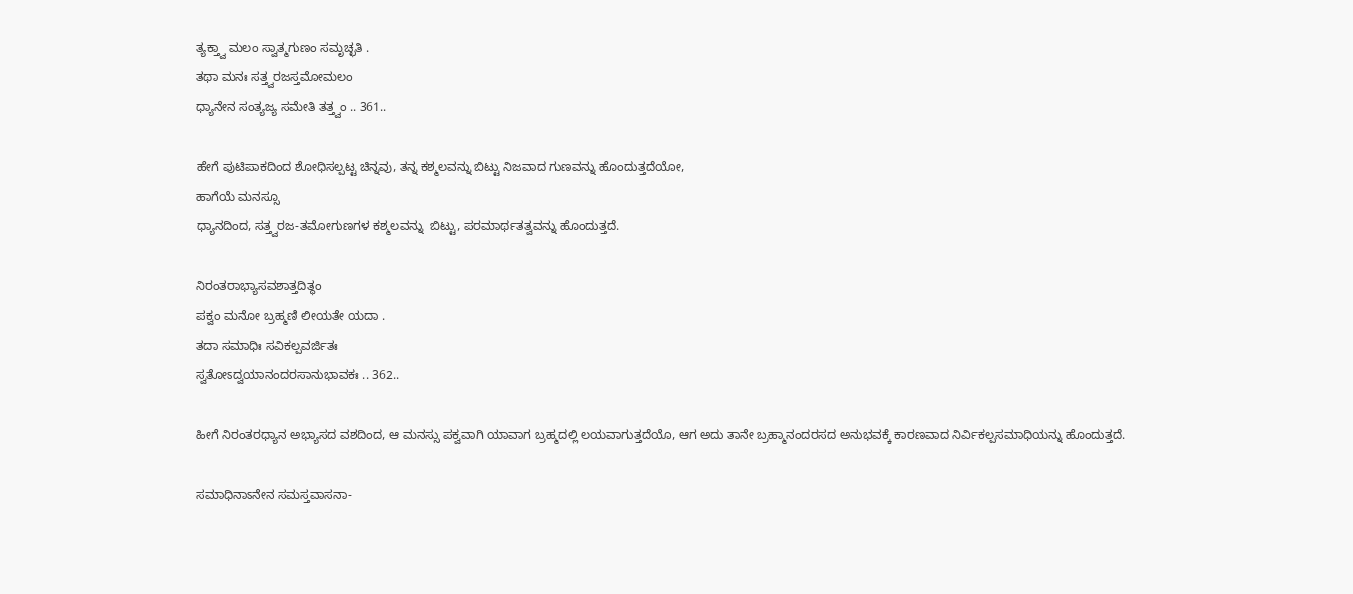ತ್ಯಕ್ತ್ವಾ ಮಲಂ ಸ್ವಾತ್ಮಗುಣಂ ಸಮೃಚ್ಛತಿ .
ತಥಾ ಮನಃ ಸತ್ತ್ವರಜಸ್ತಮೋಮಲಂ
ಧ್ಯಾನೇನ ಸಂತ್ಯಜ್ಯ ಸಮೇತಿ ತತ್ತ್ವಂ .. 361..

ಹೇಗೆ ಪುಟಿಪಾಕದಿಂದ ಶೋಧಿಸಲ್ಪಟ್ಟ ಚಿನ್ನವು, ತನ್ನ ಕಶ್ಮಲವನ್ನು ಬಿಟ್ಟು ನಿಜವಾದ ಗುಣವನ್ನು ಹೊಂದುತ್ತದೆಯೋ,
ಹಾಗೆಯೆ ಮನಸ್ಸೂ
ಧ್ಯಾನದಿಂದ, ಸತ್ತ್ವರಜ-ತಮೋಗುಣಗಳ ಕಶ್ಮಲವನ್ನು  ಬಿಟ್ಟು, ಪರಮಾರ್ಥತತ್ವವನ್ನು ಹೊಂದುತ್ತದೆ.

ನಿರಂತರಾಭ್ಯಾಸವಶಾತ್ತದಿತ್ಥಂ
ಪಕ್ವಂ ಮನೋ ಬ್ರಹ್ಮಣಿ ಲೀಯತೇ ಯದಾ .
ತದಾ ಸಮಾಧಿಃ ಸವಿಕಲ್ಪವರ್ಜಿತಃ
ಸ್ವತೋಽದ್ವಯಾನಂದರಸಾನುಭಾವಕಃ .. 362..

ಹೀಗೆ ನಿರಂತರಧ್ಯಾನ ಅಭ್ಯಾಸದ ವಶದಿಂದ, ಆ ಮನಸ್ಸು ಪಕ್ವವಾಗಿ ಯಾವಾಗ ಬ್ರಹ್ಮದಲ್ಲಿ ಲಯವಾಗುತ್ತದೆಯೊ, ಆಗ ಅದು ತಾನೇ ಬ್ರಹ್ಮಾನಂದರಸದ ಅನುಭವಕ್ಕೆ ಕಾರಣವಾದ ನಿರ್ವಿಕಲ್ಪಸಮಾಧಿಯನ್ನು ಹೊಂದುತ್ತದೆ.

ಸಮಾಧಿನಾಽನೇನ ಸಮಸ್ತವಾಸನಾ-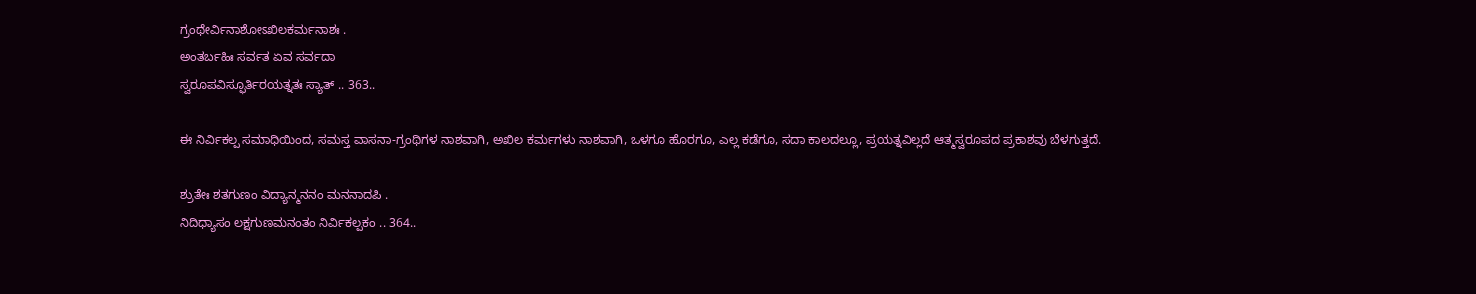ಗ್ರಂಥೇರ್ವಿನಾಶೋಽಖಿಲಕರ್ಮನಾಶಃ .
ಅಂತರ್ಬಹಿಃ ಸರ್ವತ ಏವ ಸರ್ವದಾ
ಸ್ವರೂಪವಿಸ್ಫೂರ್ತಿರಯತ್ನತಃ ಸ್ಯಾತ್ .. 363..

ಈ ನಿರ್ವಿಕಲ್ಪ ಸಮಾಧಿಯಿಂದ, ಸಮಸ್ತ ವಾಸನಾ-ಗ್ರಂಥಿಗಳ ನಾಶವಾಗಿ, ಅಖಿಲ ಕರ್ಮಗಳು ನಾಶವಾಗಿ, ಒಳಗೂ ಹೊರಗೂ, ಎಲ್ಲ ಕಡೆಗೂ, ಸದಾ ಕಾಲದಲ್ಲೂ, ಪ್ರಯತ್ನವಿಲ್ಲದೆ ಆತ್ಮಸ್ವರೂಪದ ಪ್ರಕಾಶವು ಬೆಳಗುತ್ತದೆ.

ಶ್ರುತೇಃ ಶತಗುಣಂ ವಿದ್ಯಾನ್ಮನನಂ ಮನನಾದಪಿ .
ನಿದಿಧ್ಯಾಸಂ ಲಕ್ಷಗುಣಮನಂತಂ ನಿರ್ವಿಕಲ್ಪಕಂ .. 364..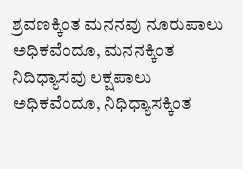ಶ್ರವಣಕ್ಕಿಂತ ಮನನವು ನೂರುಪಾಲು ಅಧಿಕವೆಂದೂ, ಮನನಕ್ಕಿಂತ ನಿದಿಧ್ಯಾಸವು ಲಕ್ಷಪಾಲು ಅಧಿಕವೆಂದೂ, ನಿಧಿಧ್ಯಾಸಕ್ಕಿಂತ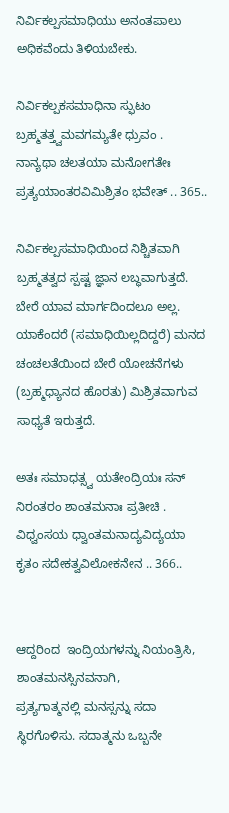ನಿರ್ವಿಕಲ್ಪಸಮಾಧಿಯು ಅನಂತಪಾಲು ಅಧಿಕವೆಂದು ತಿಳಿಯಬೇಕು.

ನಿರ್ವಿಕಲ್ಪಕಸಮಾಧಿನಾ ಸ್ಫುಟಂ
ಬ್ರಹ್ಮತತ್ತ್ವಮವಗಮ್ಯತೇ ಧ್ರುವಂ .
ನಾನ್ಯಥಾ ಚಲತಯಾ ಮನೋಗತೇಃ
ಪ್ರತ್ಯಯಾಂತರವಿಮಿಶ್ರಿತಂ ಭವೇತ್ .. 365..

ನಿರ್ವಿಕಲ್ಪಸಮಾಧಿಯಿಂದ ನಿಶ್ಚಿತವಾಗಿ ಬ್ರಹ್ಮತತ್ವದ ಸ್ಪಷ್ಟ ಜ್ಞಾನ ಲಬ್ಧವಾಗುತ್ತದೆ. ಬೇರೆ ಯಾವ ಮಾರ್ಗದಿಂದಲೂ ಅಲ್ಲ. ಯಾಕೆಂದರೆ (ಸಮಾಧಿಯಿಲ್ಲದಿದ್ದರೆ) ಮನದ ಚಂಚಲತೆಯಿಂದ ಬೇರೆ ಯೋಚನೆಗಳು (ಬ್ರಹ್ಮಧ್ಯಾನದ ಹೊರತು) ಮಿಶ್ರಿತವಾಗುವ ಸಾಧ್ಯತೆ ಇರುತ್ತದೆ.

ಅತಃ ಸಮಾಧತ್ಸ್ವ ಯತೇಂದ್ರಿಯಃ ಸನ್
ನಿರಂತರಂ ಶಾಂತಮನಾಃ ಪ್ರತೀಚಿ .
ವಿಧ್ವಂಸಯ ಧ್ವಾಂತಮನಾದ್ಯವಿದ್ಯಯಾ
ಕೃತಂ ಸದೇಕತ್ವವಿಲೋಕನೇನ .. 366..


ಆದ್ದರಿಂದ  ಇಂದ್ರಿಯಗಳನ್ನು ನಿಯಂತ್ರಿಸಿ, ಶಾಂತಮನಸ್ಸಿನವನಾಗಿ,
ಪ್ರತ್ಯಗಾತ್ಮನಲ್ಲಿ ಮನಸ್ಸನ್ನು ಸದಾ ಸ್ಥಿರಗೊಳಿಸು. ಸದಾತ್ಮನು ಒಬ್ಬನೇ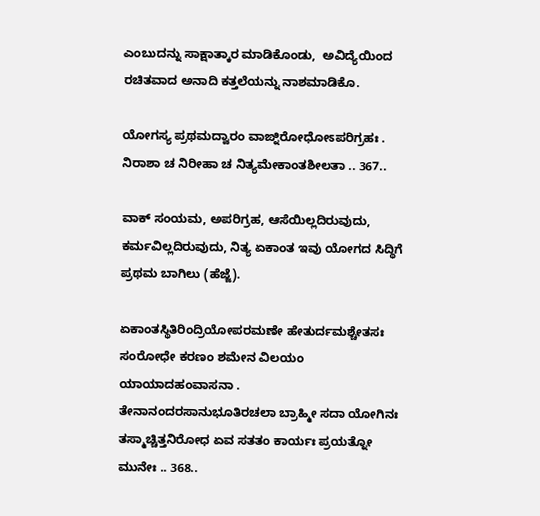ಎಂಬುದನ್ನು ಸಾಕ್ಷಾತ್ಕಾರ ಮಾಡಿಕೊಂಡು,  ಅವಿದ್ಯೆಯಿಂದ ರಚಿತವಾದ ಅನಾದಿ ಕತ್ತಲೆಯನ್ನು ನಾಶಮಾಡಿಕೊ.

ಯೋಗಸ್ಯ ಪ್ರಥಮದ್ವಾರಂ ವಾಙ್ನಿರೋಧೋಽಪರಿಗ್ರಹಃ .
ನಿರಾಶಾ ಚ ನಿರೀಹಾ ಚ ನಿತ್ಯಮೇಕಾಂತಶೀಲತಾ .. 367..

ವಾಕ್ ಸಂಯಮ, ಅಪರಿಗ್ರಹ, ಆಸೆಯಿಲ್ಲದಿರುವುದು, ಕರ್ಮವಿಲ್ಲದಿರುವುದು, ನಿತ್ಯ ಏಕಾಂತ ಇವು ಯೋಗದ ಸಿದ್ಧಿಗೆ ಪ್ರಥಮ ಬಾಗಿಲು (ಹೆಜ್ಜೆ).

ಏಕಾಂತಸ್ಥಿತಿರಿಂದ್ರಿಯೋಪರಮಣೇ ಹೇತುರ್ದಮಶ್ಚೇತಸಃ
ಸಂರೋಧೇ ಕರಣಂ ಶಮೇನ ವಿಲಯಂ ಯಾಯಾದಹಂವಾಸನಾ .
ತೇನಾನಂದರಸಾನುಭೂತಿರಚಲಾ ಬ್ರಾಹ್ಮೀ ಸದಾ ಯೋಗಿನಃ
ತಸ್ಮಾಚ್ಚಿತ್ತನಿರೋಧ ಏವ ಸತತಂ ಕಾರ್ಯಃ ಪ್ರಯತ್ನೋ ಮುನೇಃ .. 368..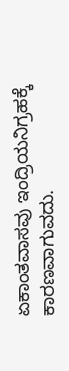ಏಕಾಂತವಾಸವು ಇಂದ್ರಿಯನಿಗ್ರಹಕ್ಕೆ ಕಾರಣವಾಗುವದು.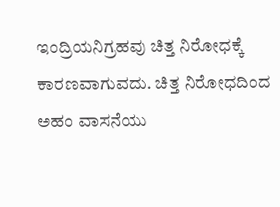ಇಂದ್ರಿಯನಿಗ್ರಹವು ಚಿತ್ತ ನಿರೋಧಕ್ಕೆ ಕಾರಣವಾಗುವದು. ಚಿತ್ತ ನಿರೋಧದಿಂದ ಅಹಂ ವಾಸನೆಯು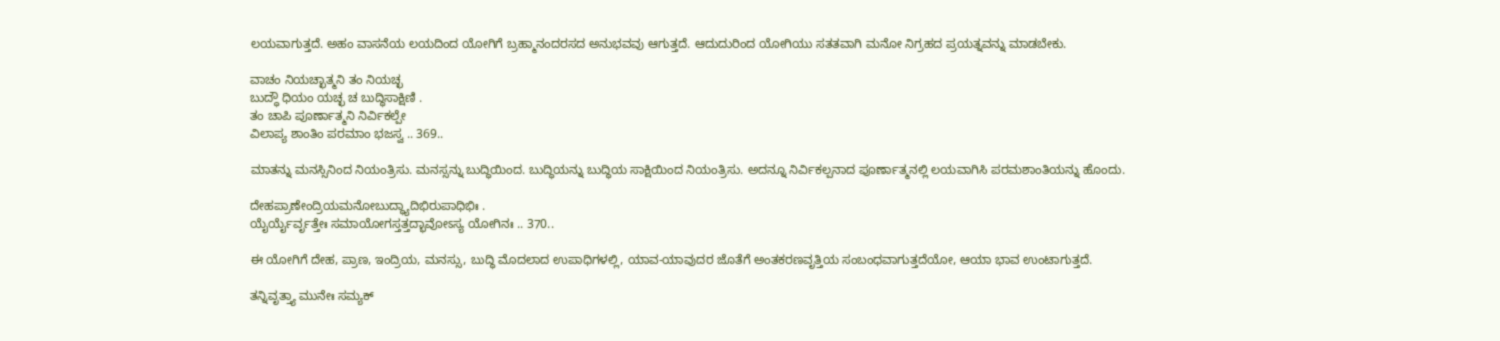ಲಯವಾಗುತ್ತದೆ. ಅಹಂ ವಾಸನೆಯ ಲಯದಿಂದ ಯೋಗಿಗೆ ಬ್ರಹ್ಮಾನಂದರಸದ ಅನುಭವವು ಆಗುತ್ತದೆ. ಆದುದುರಿಂದ ಯೋಗಿಯು ಸತತವಾಗಿ ಮನೋ ನಿಗ್ರಹದ ಪ್ರಯತ್ನವನ್ನು ಮಾಡಬೇಕು.

ವಾಚಂ ನಿಯಚ್ಛಾತ್ಮನಿ ತಂ ನಿಯಚ್ಛ
ಬುದ್ಧೌ ಧಿಯಂ ಯಚ್ಛ ಚ ಬುದ್ಧಿಸಾಕ್ಷಿಣಿ .
ತಂ ಚಾಪಿ ಪೂರ್ಣಾತ್ಮನಿ ನಿರ್ವಿಕಲ್ಪೇ
ವಿಲಾಪ್ಯ ಶಾಂತಿಂ ಪರಮಾಂ ಭಜಸ್ವ .. 369..

ಮಾತನ್ನು ಮನಸ್ಸಿನಿಂದ ನಿಯಂತ್ರಿಸು. ಮನಸ್ಸನ್ನು ಬುದ್ಧಿಯಿಂದ. ಬುದ್ಧಿಯನ್ನು ಬುದ್ಧಿಯ ಸಾಕ್ಷಿಯಿಂದ ನಿಯಂತ್ರಿಸು. ಅದನ್ನೂ ನಿರ್ವಿಕಲ್ಪನಾದ ಪೂರ್ಣಾತ್ಮನಲ್ಲಿ ಲಯವಾಗಿಸಿ ಪರಮಶಾಂತಿಯನ್ನು ಹೊಂದು.

ದೇಹಪ್ರಾಣೇಂದ್ರಿಯಮನೋಬುದ್ಧ್ಯಾದಿಭಿರುಪಾಧಿಭಿಃ .
ಯೈರ್ಯೈರ್ವೃತ್ತೇಃ ಸಮಾಯೋಗಸ್ತತ್ತದ್ಭಾವೋಽಸ್ಯ ಯೋಗಿನಃ .. 370..

ಈ ಯೋಗಿಗೆ ದೇಹ, ಪ್ರಾಣ, ಇಂದ್ರಿಯ, ಮನಸ್ಸು, ಬುದ್ಧಿ ಮೊದಲಾದ ಉಪಾಧಿಗಳಲ್ಲಿ, ಯಾವ-ಯಾವುದರ ಜೊತೆಗೆ ಅಂತಕರಣವೃತ್ತಿಯ ಸಂಬಂಧವಾಗುತ್ತದೆಯೋ, ಆಯಾ ಭಾವ ಉಂಟಾಗುತ್ತದೆ.

ತನ್ನಿವೃತ್ತ್ಯಾ ಮುನೇಃ ಸಮ್ಯಕ್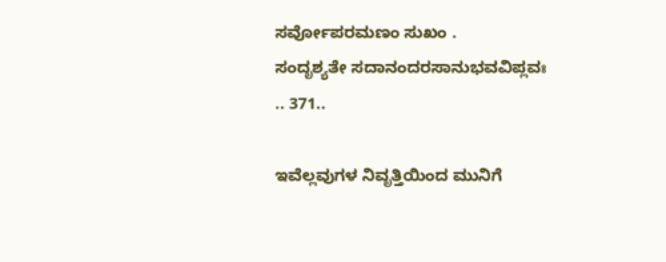ಸರ್ವೋಪರಮಣಂ ಸುಖಂ .
ಸಂದೃಶ್ಯತೇ ಸದಾನಂದರಸಾನುಭವವಿಪ್ಲವಃ .. 371..

ಇವೆಲ್ಲವುಗಳ ನಿವೃತ್ತಿಯಿಂದ ಮುನಿಗೆ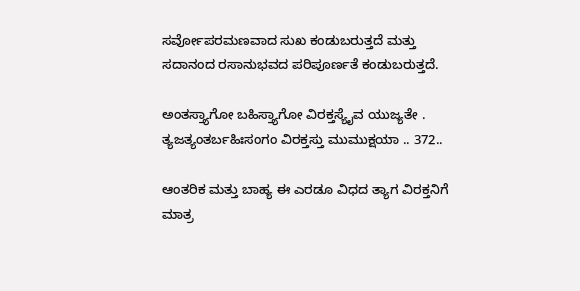ಸರ್ವೋಪರಮಣವಾದ ಸುಖ ಕಂಡುಬರುತ್ತದೆ ಮತ್ತು ಸದಾನಂದ ರಸಾನುಭವದ ಪರಿಪೂರ್ಣತೆ ಕಂಡುಬರುತ್ತದೆ.

ಅಂತಸ್ತ್ಯಾಗೋ ಬಹಿಸ್ತ್ಯಾಗೋ ವಿರಕ್ತಸ್ಯೈವ ಯುಜ್ಯತೇ .
ತ್ಯಜತ್ಯಂತರ್ಬಹಿಃಸಂಗಂ ವಿರಕ್ತಸ್ತು ಮುಮುಕ್ಷಯಾ .. 372..

ಆಂತರಿಕ ಮತ್ತು ಬಾಹ್ಯ ಈ ಎರಡೂ ವಿಧದ ತ್ಯಾಗ ವಿರಕ್ತನಿಗೆ ಮಾತ್ರ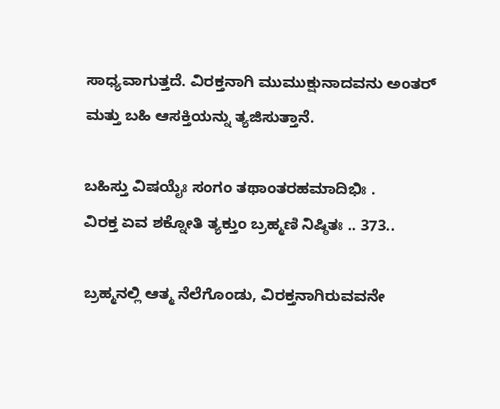ಸಾಧ್ಯವಾಗುತ್ತದೆ. ವಿರಕ್ತನಾಗಿ ಮುಮುಕ್ಷುನಾದವನು ಅಂತರ್ ಮತ್ತು ಬಹಿ ಆಸಕ್ತಿಯನ್ನು ತ್ಯಜಿಸುತ್ತಾನೆ.

ಬಹಿಸ್ತು ವಿಷಯೈಃ ಸಂಗಂ ತಥಾಂತರಹಮಾದಿಭಿಃ .
ವಿರಕ್ತ ಏವ ಶಕ್ನೋತಿ ತ್ಯಕ್ತುಂ ಬ್ರಹ್ಮಣಿ ನಿಷ್ಠಿತಃ .. 373..

ಬ್ರಹ್ಮನಲ್ಲಿ ಆತ್ಮ ನೆಲೆಗೊಂಡು, ವಿರಕ್ತನಾಗಿರುವವನೇ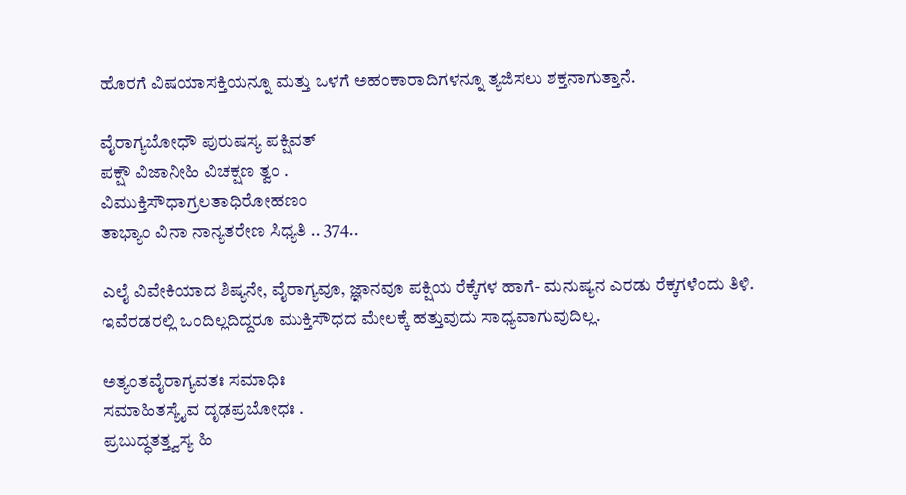ಹೊರಗೆ ವಿಷಯಾಸಕ್ತಿಯನ್ನೂ ಮತ್ತು ಒಳಗೆ ಅಹಂಕಾರಾದಿಗಳನ್ನೂ ತ್ಯಜಿಸಲು ಶಕ್ತನಾಗುತ್ತಾನೆ.

ವೈರಾಗ್ಯಬೋಧೌ ಪುರುಷಸ್ಯ ಪಕ್ಷಿವತ್
ಪಕ್ಷೌ ವಿಜಾನೀಹಿ ವಿಚಕ್ಷಣ ತ್ವಂ .
ವಿಮುಕ್ತಿಸೌಧಾಗ್ರಲತಾಧಿರೋಹಣಂ
ತಾಭ್ಯಾಂ ವಿನಾ ನಾನ್ಯತರೇಣ ಸಿಧ್ಯತಿ .. 374..

ಎಲೈ ವಿವೇಕಿಯಾದ ಶಿಷ್ಯನೇ, ವೈರಾಗ್ಯವೂ, ಜ್ಞಾನವೂ ಪಕ್ಷಿಯ ರೆಕ್ಕೆಗಳ ಹಾಗೆ- ಮನುಷ್ಯನ ಎರಡು ರೆಕ್ಕಗಳೆಂದು ತಿಳಿ. ಇವೆರಡರಲ್ಲಿ ಒಂದಿಲ್ಲದಿದ್ದರೂ ಮುಕ್ತಿಸೌಧದ ಮೇಲಕ್ಕೆ ಹತ್ತುವುದು ಸಾಧ್ಯವಾಗುವುದಿಲ್ಲ.

ಅತ್ಯಂತವೈರಾಗ್ಯವತಃ ಸಮಾಧಿಃ
ಸಮಾಹಿತಸ್ಯೈವ ದೃಢಪ್ರಬೋಧಃ .
ಪ್ರಬುದ್ಧತತ್ತ್ವಸ್ಯ ಹಿ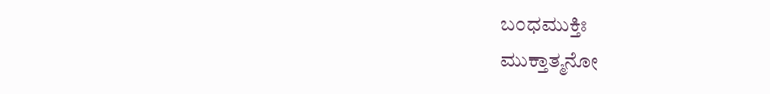ಬಂಧಮುಕ್ತಿಃ
ಮುಕ್ತಾತ್ಮನೋ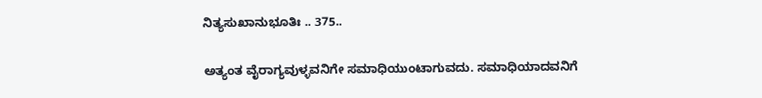ನಿತ್ಯಸುಖಾನುಭೂತಿಃ .. 375..

ಅತ್ಯಂತ ವೈರಾಗ್ಯವುಳ್ಳವನಿಗೇ ಸಮಾಧಿಯುಂಟಾಗುವದು. ಸಮಾಧಿಯಾದವನಿಗೆ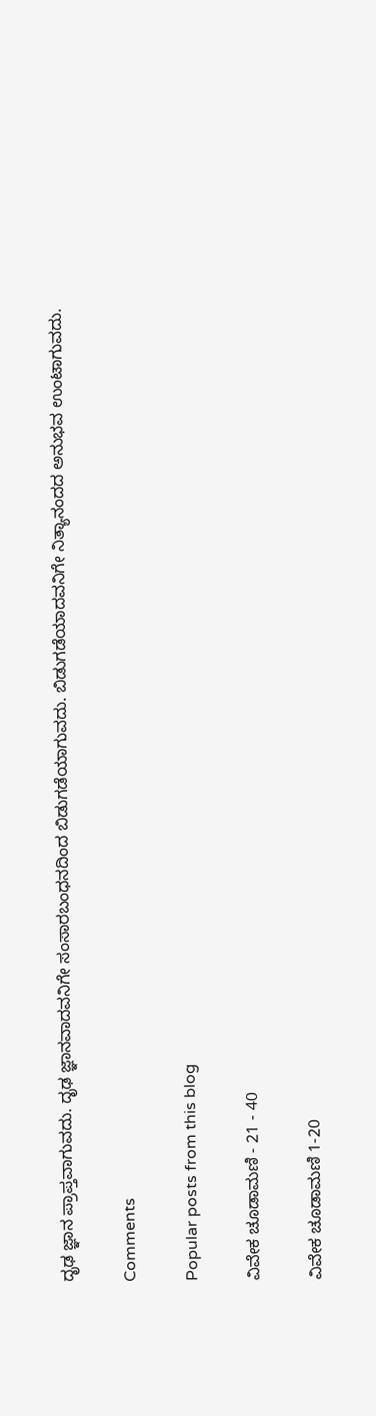ದೃಢ ಜ್ಞಾನ ಪ್ರಾಪ್ತವಾಗುವದು. ದೃಢ ಜ್ಞಾನವಾದವನಿಗೇ ಸಂಸಾರಬಂಧನದಿಂದ ಬಿಡುಗಡೆಯಾಗುವದು. ಬಿಡುಗಡೆಯಾದವನಿಗೇ ನಿತ್ಯಾನಂದದ ಅನುಭವ ಉಂಟಾಗುವದು.

Comments

Popular posts from this blog

ವಿವೇಕ ಚೂಡಾಮಣಿ - 21 - 40

ವಿವೇಕ ಚೂಡಾಮಣಿ 1-20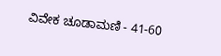ವಿವೇಕ ಚೂಡಾಮಣಿ - 41-60